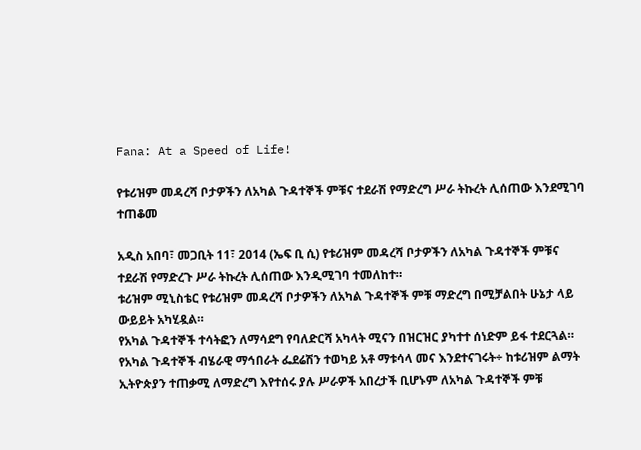Fana: At a Speed of Life!

የቱሪዝም መዳረሻ ቦታዎችን ለአካል ጉዳተኞች ምቹና ተደራሽ የማድረግ ሥራ ትኩረት ሊሰጠው እንደሚገባ ተጠቆመ

አዲስ አበባ፣ መጋቢት 11፣ 2014 (ኤፍ ቢ ሲ) የቱሪዝም መዳረሻ ቦታዎችን ለአካል ጉዳተኞች ምቹና ተደራሽ የማድረጉ ሥራ ትኩረት ሊሰጠው እንዲሚገባ ተመለከተ።
ቱሪዝም ሚኒስቴር የቱሪዝም መዳረሻ ቦታዎችን ለአካል ጉዳተኞች ምቹ ማድረግ በሚቻልበት ሁኔታ ላይ ውይይት አካሂዷል።
የአካል ጉዳተኞች ተሳትፎን ለማሳደግ የባለድርሻ አካላት ሚናን በዝርዝር ያካተተ ሰነድም ይፋ ተደርጓል።
የአካል ጉዳተኞች ብሄራዊ ማኅበራት ፌደሬሽን ተወካይ አቶ ማቱሳላ መና እንደተናገሩት÷ ከቱሪዝም ልማት ኢትዮጵያን ተጠቃሚ ለማድረግ እየተሰሩ ያሉ ሥራዎች አበረታች ቢሆኑም ለአካል ጉዳተኞች ምቹ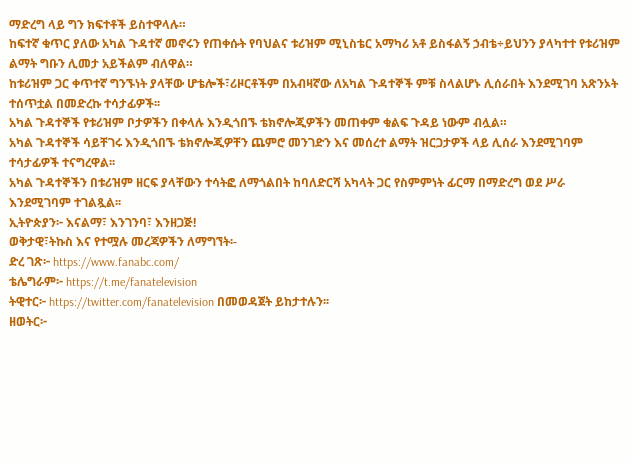ማድረግ ላይ ግን ክፍተቶች ይስተዋላሉ።
ከፍተኛ ቁጥር ያለው አካል ጉዳተኛ መኖሩን የጠቀሱት የባህልና ቱሪዝም ሚኒስቴር አማካሪ አቶ ይስፋልኝ ኃብቴ÷ይህንን ያላካተተ የቱሪዝም ልማት ግቡን ሊመታ አይችልም ብለዋል።
ከቱሪዝም ጋር ቀጥተኛ ግንኙነት ያላቸው ሆቴሎች፣ሪዞርቶችም በአብዛኛው ለአካል ጉዳተኞች ምቹ ስላልሆኑ ሊሰራበት እንደሚገባ አጽንኦት ተሰጥቷል በመድረኩ ተሳታፊዎች፡፡
አካል ጉዳተኞች የቱሪዝም ቦታዎችን በቀላሉ እንዲጎበኙ ቴክኖሎጂዎችን መጠቀም ቁልፍ ጉዳይ ነውም ብሏል።
አካል ጉዳተኞች ሳይቸገሩ እንዲጎበኙ ቴክኖሎጂዎቸን ጨምሮ መንገድን እና መሰረተ ልማት ዝርጋታዎች ላይ ሊሰራ እንደሚገባም ተሳታፊዎች ተናግረዋል፡፡
አካል ጉዳተኞችን በቱሪዝም ዘርፍ ያላቸውን ተሳትፎ ለማጎልበት ከባለድርሻ አካላት ጋር የስምምነት ፊርማ በማድረግ ወደ ሥራ እንደሚገባም ተገልጿል፡፡
ኢትዮጵያን፦ እናልማ፣ እንገንባ፣ እንዘጋጅ!
ወቅታዊ፣ትኩስ እና የተሟሉ መረጃዎችን ለማግኘት፡-
ድረ ገጽ፦ https://www.fanabc.com/
ቴሌግራም፦ https://t.me/fanatelevision
ትዊተር፦ https://twitter.com/fanatelevision በመወዳጀት ይከታተሉን፡፡
ዘወትር፦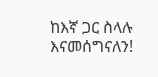ከእኛ ጋር ስላሉ እናመሰግናለን!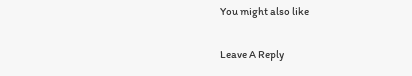You might also like

Leave A Reply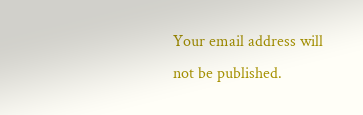Your email address will not be published.